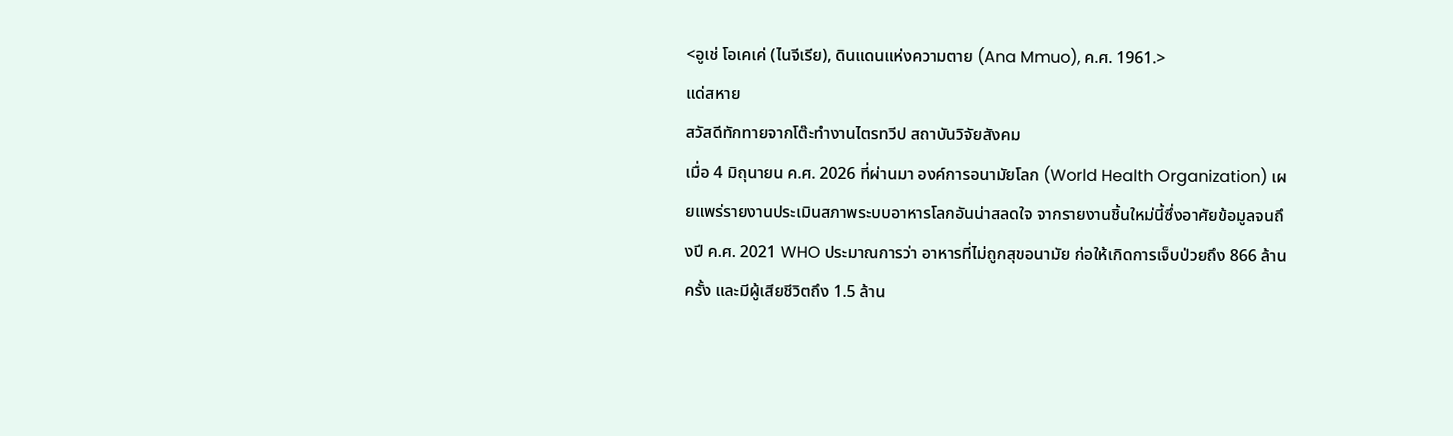<อูเช่ โอเคเค่ (ไนจีเรีย), ดินแดนแห่งความตาย (Ana Mmuo), ค.ศ. 1961.>
แด่สหาย
สวัสดีทักทายจากโต๊ะทำงานไตรทวีป สถาบันวิจัยสังคม
เมื่อ 4 มิถุนายน ค.ศ. 2026 ที่ผ่านมา องค์การอนามัยโลก (World Health Organization) เผยแพร่รายงานประเมินสภาพระบบอาหารโลกอันน่าสลดใจ จากรายงานชิ้นใหม่นี้ซึ่งอาศัยข้อมูลจนถึงปี ค.ศ. 2021 WHO ประมาณการว่า อาหารที่ไม่ถูกสุขอนามัย ก่อให้เกิดการเจ็บป่วยถึง 866 ล้านครั้ง และมีผู้เสียชีวิตถึง 1.5 ล้าน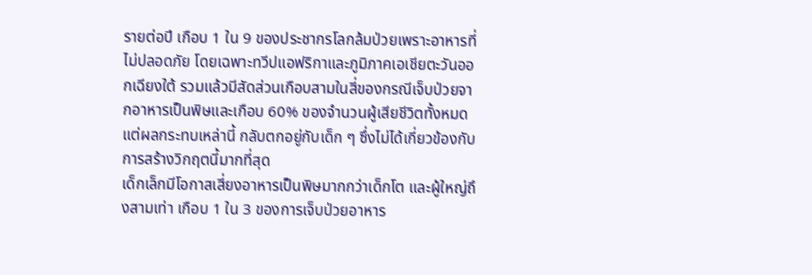รายต่อปี เกือบ 1 ใน 9 ของประชากรโลกล้มป่วยเพราะอาหารที่ไม่ปลอดภัย โดยเฉพาะทวีปแอฟริกาและภูมิภาคเอเชียตะวันออกเฉียงใต้ รวมแล้วมีสัดส่วนเกือบสามในสี่ของกรณีเจ็บป่วยจากอาหารเป็นพิษและเกือบ 60% ของจำนวนผู้เสียชีวิตทั้งหมด แต่ผลกระทบเหล่านี้ กลับตกอยู่กับเด็ก ๆ ซึ่งไม่ได้เกี่ยวข้องกับการสร้างวิกฤตนี้มากที่สุด
เด็กเล็กมีโอกาสเสี่ยงอาหารเป็นพิษมากกว่าเด็กโต และผู้ใหญ่ถึงสามเท่า เกือบ 1 ใน 3 ของการเจ็บป่วยอาหาร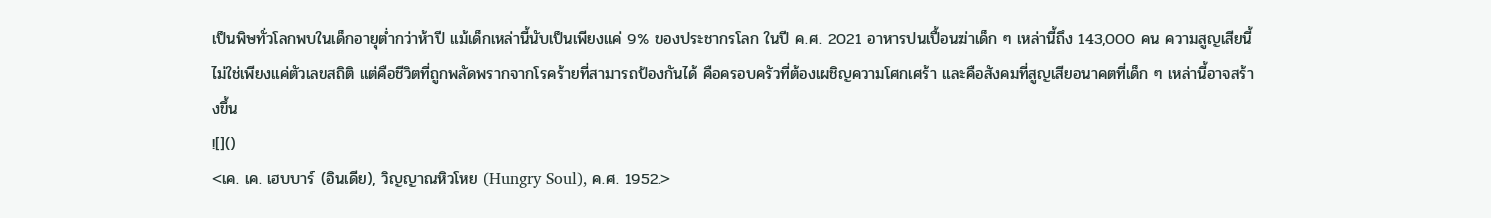เป็นพิษทั่วโลกพบในเด็กอายุต่ำกว่าห้าปี แม้เด็กเหล่านี้นับเป็นเพียงแค่ 9% ของประชากรโลก ในปี ค.ศ. 2021 อาหารปนเปื้อนฆ่าเด็ก ๆ เหล่านี้ถึง 143,000 คน ความสูญเสียนี้ไม่ใช่เพียงแค่ตัวเลขสถิติ แต่คือชีวิตที่ถูกพลัดพรากจากโรคร้ายที่สามารถป้องกันได้ คือครอบครัวที่ต้องเผชิญความโศกเศร้า และคือสังคมที่สูญเสียอนาคตที่เด็ก ๆ เหล่านี้อาจสร้างขึ้น
![]()
<เค. เค. เฮบบาร์ (อินเดีย), วิญญาณหิวโหย (Hungry Soul), ค.ศ. 1952.>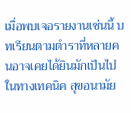เมื่อพบเจอรายงานเช่นนี้ บทเรียนตามตำราที่หลายคนอาจเคยได้ยินมักเป็นไปในทางเทคนิค สุขอนามัย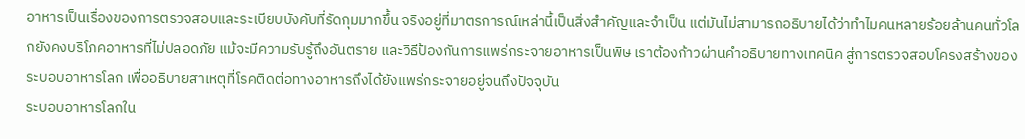อาหารเป็นเรื่องของการตรวจสอบและระเบียบบังคับที่รัดกุมมากขึ้น จริงอยู่ที่มาตรการณ์เหล่านี้เป็นสิ่งสำคัญและจำเป็น แต่มันไม่สามารถอธิบายได้ว่าทำไมคนหลายร้อยล้านคนทั่วโลกยังคงบริโภคอาหารที่ไม่ปลอดภัย แม้จะมีความรับรู้ถึงอันตราย และวิธีป้องกันการแพร่กระจายอาหารเป็นพิษ เราต้องก้าวผ่านคำอธิบายทางเทคนิค สู่การตรวจสอบโครงสร้างของระบอบอาหารโลก เพื่ออธิบายสาเหตุที่โรคติดต่อทางอาหารถึงได้ยังแพร่กระจายอยู่จนถึงปัจจุบัน
ระบอบอาหารโลกใน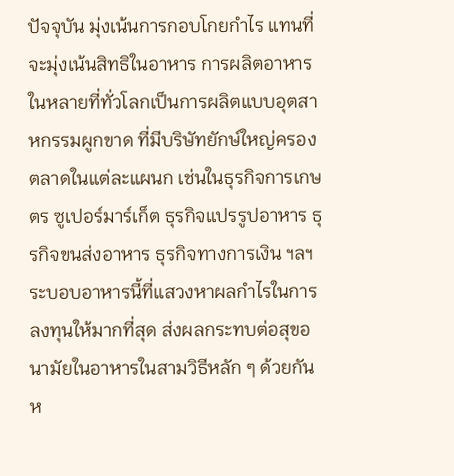ปัจจุบัน มุ่งเน้นการกอบโกยกำไร แทนที่จะมุ่งเน้นสิทธิในอาหาร การผลิตอาหารในหลายที่ทั่วโลกเป็นการผลิตแบบอุตสาหกรรมผูกขาด ที่มีบริษัทยักษ์ใหญ่ครองตลาดในแต่ละแผนก เช่นในธุรกิจการเกษตร ซูเปอร์มาร์เก็ต ธุรกิจแปรรูปอาหาร ธุรกิจขนส่งอาหาร ธุรกิจทางการเงิน ฯลฯ ระบอบอาหารนี้ที่แสวงหาผลกำไรในการลงทุนให้มากที่สุด ส่งผลกระทบต่อสุขอนามัยในอาหารในสามวิธีหลัก ๆ ด้วยกัน
ห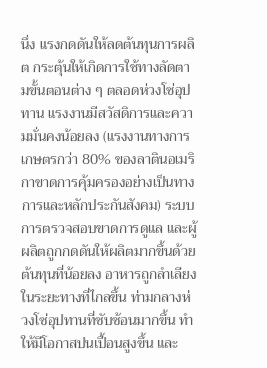นึ่ง แรงกดดันให้ลดต้นทุนการผลิต กระตุ้นให้เกิดการใช้ทางลัดตามขั้นตอนต่าง ๆ ตลอดห่วงโซ่อุปทาน แรงงานมีสวัสดิการและความมั่นคงน้อยลง (แรงงานทางการเกษตรกว่า 80% ของลาตินอเมริกาขาดการคุ้มครองอย่างเป็นทางการและหลักประกันสังคม) ระบบการตรวจสอบขาดการดูแล และผู้ผลิตถูกกดดันให้ผลิตมากขึ้นด้วยต้นทุนที่น้อยลง อาหารถูกลำเลียงในระยะทางที่ไกลขึ้น ท่ามกลางห่วงโซ่อุปทานที่ซับซ้อนมากขึ้น ทำให้มีโอกาสปนเปื้อนสูงขึ้น และ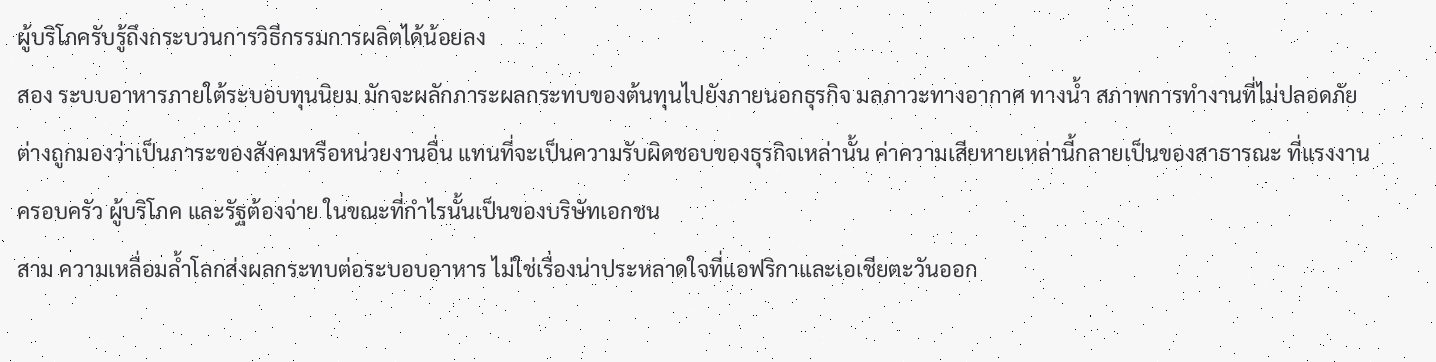ผู้บริโภครับรู้ถึงกระบวนการวิธีกรรมการผลิตได้น้อยลง
สอง ระบบอาหารภายใต้ระบอบทุนนิยม มักจะผลักภาระผลกระทบของต้นทุนไปยังภายนอกธุรกิจ มลภาวะทางอากาศ ทางน้ำ สภาพการทำงานที่ไม่ปลอดภัย ต่างถูกมองว่าเป็นภาระของสังคมหรือหน่วยงานอื่น แทนที่จะเป็นความรับผิดชอบของธุรกิจเหล่านั้น ค่าความเสียหายเหล่านี้กลายเป็นของสาธารณะ ที่แรงงาน ครอบครัว ผู้บริโภค และรัฐต้องจ่าย ในขณะที่กำไรนั้นเป็นของบริษัทเอกชน
สาม ความเหลื่อมล้ำโลกส่งผลกระทบต่อระบอบอาหาร ไม่ใช่เรื่องน่าประหลาดใจที่แอฟริกาและเอเชียตะวันออก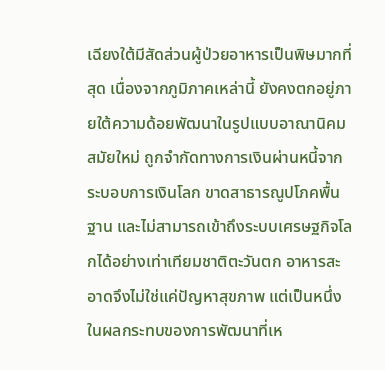เฉียงใต้มีสัดส่วนผู้ป่วยอาหารเป็นพิษมากที่สุด เนื่องจากภูมิภาคเหล่านี้ ยังคงตกอยู่ภายใต้ความด้อยพัฒนาในรูปแบบอาณานิคมสมัยใหม่ ถูกจำกัดทางการเงินผ่านหนี้จากระบอบการเงินโลก ขาดสาธารณูปโภคพื้นฐาน และไม่สามารถเข้าถึงระบบเศรษฐกิจโลกได้อย่างเท่าเทียมชาติตะวันตก อาหารสะอาดจึงไม่ใช่แค่ปัญหาสุขภาพ แต่เป็นหนึ่งในผลกระทบของการพัฒนาที่เห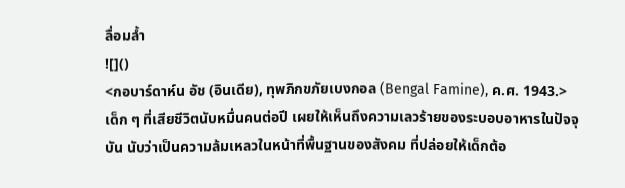ลื่อมล้ำ
![]()
<กอบาร์ดาห์น อัช (อินเดีย), ทุพภิกขภัยเบงกอล (Bengal Famine), ค.ศ. 1943.>
เด็ก ๆ ที่เสียชีวิตนับหมื่นคนต่อปี เผยให้เห็นถึงความเลวร้ายของระบอบอาหารในปัจจุบัน นับว่าเป็นความล้มเหลวในหน้าที่พื้นฐานของสังคม ที่ปล่อยให้เด็กต้อ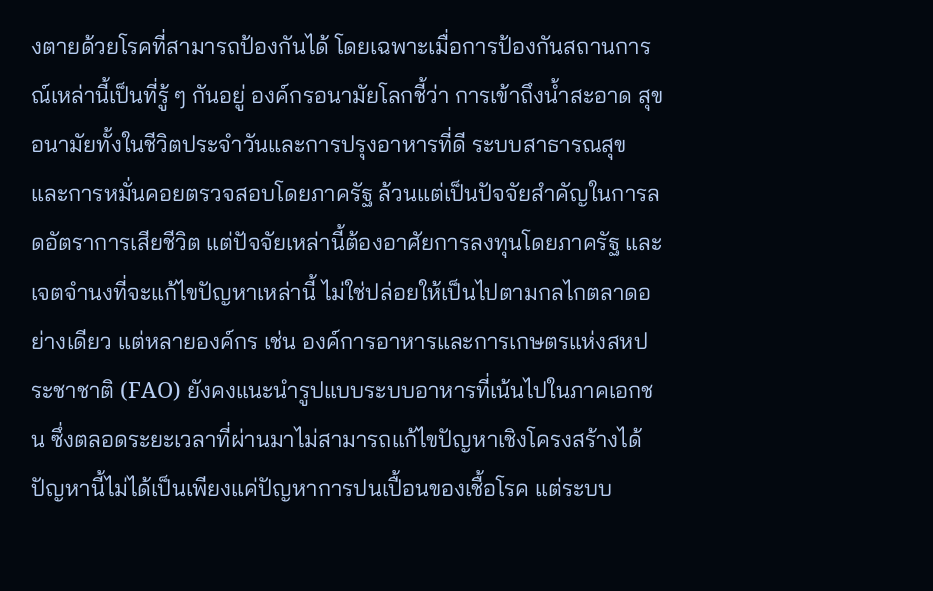งตายด้วยโรคที่สามารถป้องกันได้ โดยเฉพาะเมื่อการป้องกันสถานการณ์เหล่านี้เป็นที่รู้ ๆ กันอยู่ องค์กรอนามัยโลกชี้ว่า การเข้าถึงน้ำสะอาด สุขอนามัยทั้งในชีวิตประจำวันและการปรุงอาหารที่ดี ระบบสาธารณสุข และการหมั่นคอยตรวจสอบโดยภาครัฐ ล้วนแต่เป็นปัจจัยสำคัญในการลดอัตราการเสียชีวิต แต่ปัจจัยเหล่านี้ต้องอาศัยการลงทุนโดยภาครัฐ และเจตจำนงที่จะแก้ไขปัญหาเหล่านี้ ไม่ใช่ปล่อยให้เป็นไปตามกลไกตลาดอย่างเดียว แต่หลายองค์กร เช่น องค์การอาหารและการเกษตรแห่งสหประชาชาติ (FAO) ยังคงแนะนำรูปแบบระบบอาหารที่เน้นไปในภาคเอกชน ซึ่งตลอดระยะเวลาที่ผ่านมาไม่สามารถแก้ไขปัญหาเชิงโครงสร้างได้
ปัญหานี้ไม่ได้เป็นเพียงแค่ปัญหาการปนเปื้อนของเชื้อโรค แต่ระบบ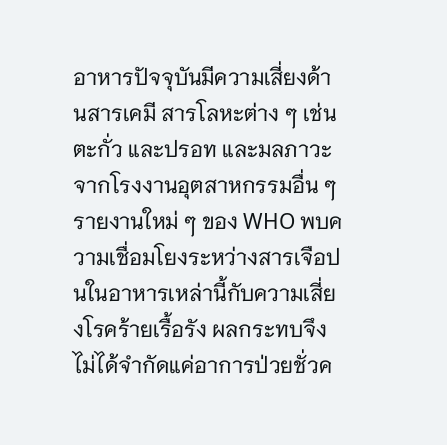อาหารปัจจุบันมีความเสี่ยงด้านสารเคมี สารโลหะต่าง ๆ เช่น ตะกั่ว และปรอท และมลภาวะจากโรงงานอุตสาหกรรมอื่น ๆ รายงานใหม่ ๆ ของ WHO พบความเชื่อมโยงระหว่างสารเจือปนในอาหารเหล่านี้กับความเสี่ยงโรคร้ายเรื้อรัง ผลกระทบจึงไม่ได้จำกัดแค่อาการป่วยชั่วค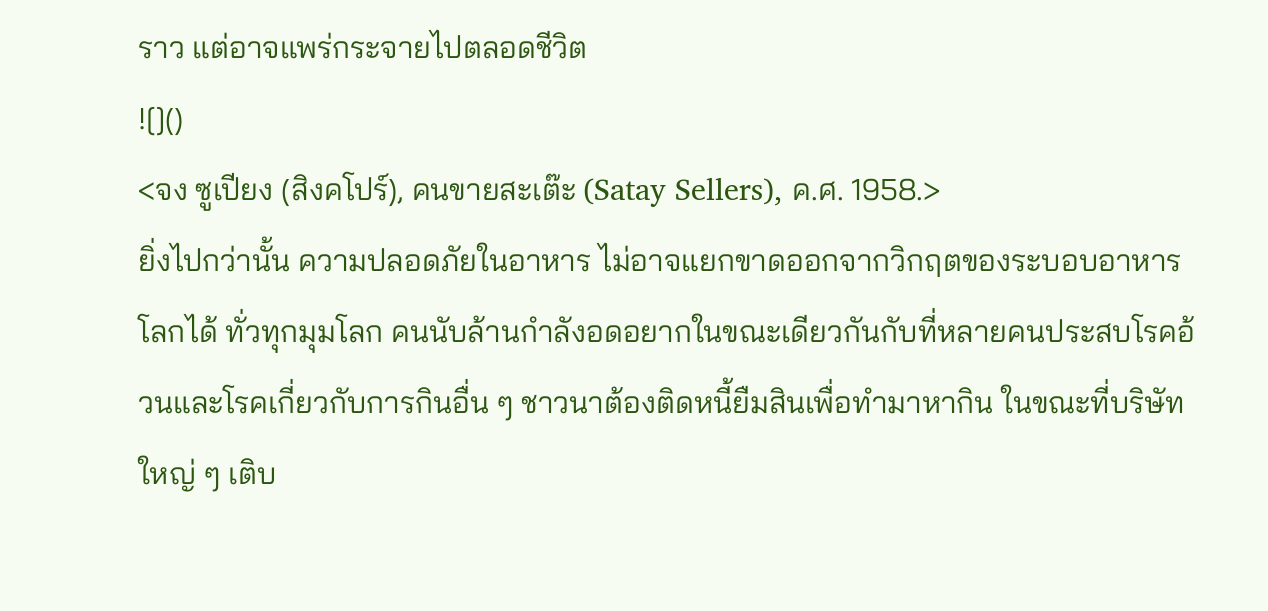ราว แต่อาจแพร่กระจายไปตลอดชีวิต
![]()
<จง ซูเปียง (สิงคโปร์), คนขายสะเต๊ะ (Satay Sellers), ค.ศ. 1958.>
ยิ่งไปกว่านั้น ความปลอดภัยในอาหาร ไม่อาจแยกขาดออกจากวิกฤตของระบอบอาหารโลกได้ ทั่วทุกมุมโลก คนนับล้านกำลังอดอยากในขณะเดียวกันกับที่หลายคนประสบโรคอ้วนและโรคเกี่ยวกับการกินอื่น ๆ ชาวนาต้องติดหนี้ยืมสินเพื่อทำมาหากิน ในขณะที่บริษัทใหญ่ ๆ เติบ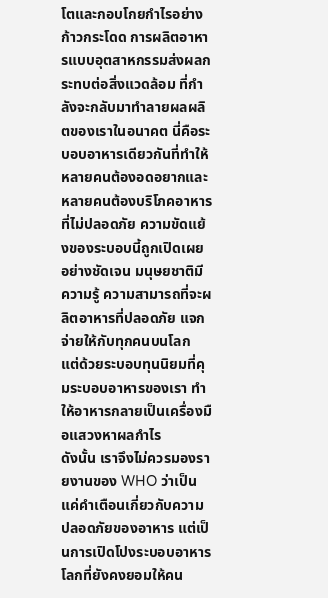โตและกอบโกยกำไรอย่างก้าวกระโดด การผลิตอาหารแบบอุตสาหกรรมส่งผลกระทบต่อสิ่งแวดล้อม ที่กำลังจะกลับมาทำลายผลผลิตของเราในอนาคต นี่คือระบอบอาหารเดียวกันที่ทำให้หลายคนต้องอดอยากและหลายคนต้องบริโภคอาหารที่ไม่ปลอดภัย ความขัดแย้งของระบอบนี้ถูกเปิดเผยอย่างชัดเจน มนุษยชาติมีความรู้ ความสามารถที่จะผลิตอาหารที่ปลอดภัย แจกจ่ายให้กับทุกคนบนโลก แต่ด้วยระบอบทุนนิยมที่คุมระบอบอาหารของเรา ทำให้อาหารกลายเป็นเครื่องมือแสวงหาผลกำไร
ดังนั้น เราจึงไม่ควรมองรายงานของ WHO ว่าเป็นแค่คำเตือนเกี่ยวกับความปลอดภัยของอาหาร แต่เป็นการเปิดโปงระบอบอาหารโลกที่ยังคงยอมให้คน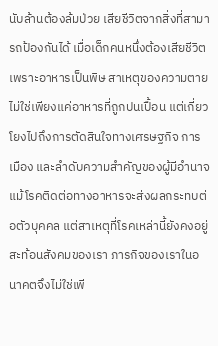นับล้านต้องล้มป่วย เสียชีวิตจากสิ่งที่สามารถป้องกันได้ เมื่อเด็กคนหนึ่งต้องเสียชีวิตเพราะอาหารเป็นพิษ สาเหตุของความตายไม่ใช่เพียงแค่อาหารที่ถูกปนเปื้อน แต่เกี่ยวโยงไปถึงการตัดสินใจทางเศรษฐกิจ การเมือง และลำดับความสำคัญของผู้มีอำนาจ แม้โรคติดต่อทางอาหารจะส่งผลกระทบต่อตัวบุคคล แต่สาเหตุที่โรคเหล่านี้ยังคงอยู่สะท้อนสังคมของเรา ภารกิจของเราในอนาคตจึงไม่ใช่เพี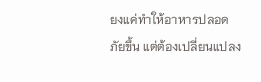ยงแค่ทำให้อาหารปลอดภัยขึ้น แต่ต้องเปลี่ยนแปลง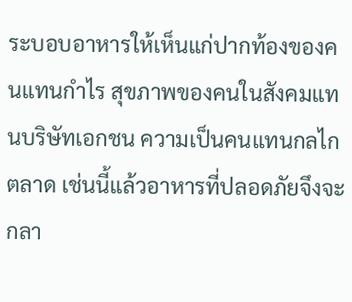ระบอบอาหารให้เห็นแก่ปากท้องของคนแทนกำไร สุขภาพของคนในสังคมแทนบริษัทเอกชน ความเป็นคนแทนกลไกตลาด เช่นนี้แล้วอาหารที่ปลอดภัยจึงจะกลา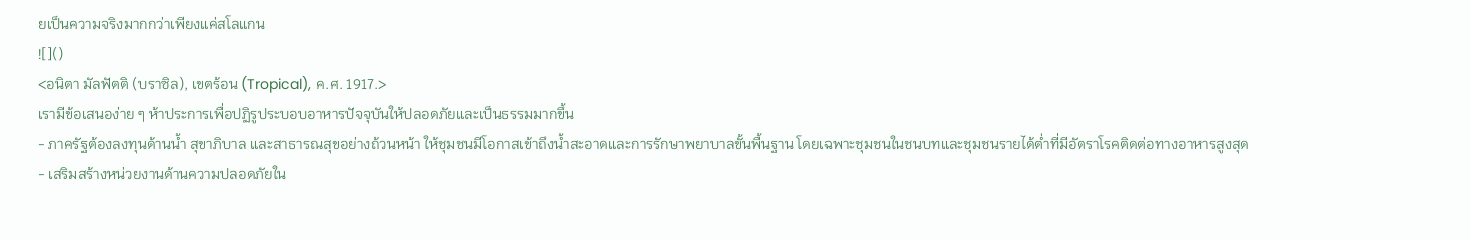ยเป็นความจริงมากกว่าเพียงแค่สโลแกน
![]()
<อนิตา มัลฟัตติ (บราซิล), เขตร้อน (Tropical), ค.ศ. 1917.>
เรามีข้อเสนอง่าย ๆ ห้าประการเพื่อปฏิรูประบอบอาหารปัจจุบันให้ปลอดภัยและเป็นธรรมมากขึ้น
- ภาครัฐต้องลงทุนด้านน้ำ สุขาภิบาล และสาธารณสุขอย่างถ้วนหน้า ให้ชุมชนมีโอกาสเข้าถึงน้ำสะอาดและการรักษาพยาบาลขั้นพื้นฐาน โดยเฉพาะชุมชนในชนบทและชุมชนรายได้ต่ำที่มีอัตราโรคติดต่อทางอาหารสูงสุด
- เสริมสร้างหน่วยงานด้านความปลอดภัยใน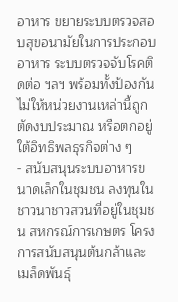อาหาร ขยายระบบตรวจสอบสุขอนามัยในการประกอบอาหาร ระบบตรวจจับโรคติดต่อ ฯลฯ พร้อมทั้งป้องกันไม่ให้หน่วยงานเหล่านี้ถูกตัดงบประมาณ หรือตกอยู่ใต้อิทธิพลธุรกิจต่าง ๆ
- สนับสนุนระบบอาหารขนาดเล็กในชุมชน ลงทุนในชาวนาชาวสวนที่อยู่ในชุมชน สหกรณ์การเกษตร โครงการสนับสนุนต้นกล้าและเมล็ดพันธุ์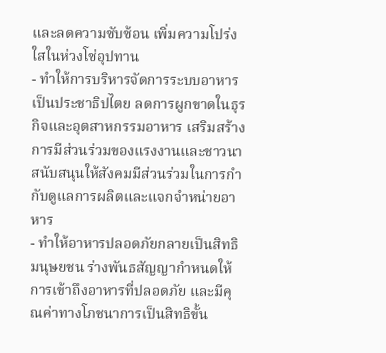และลดความซับซ้อน เพิ่มความโปร่งใสในห่วงโซ่อุปทาน
- ทำให้การบริหารจัดการระบบอาหารเป็นประชาธิปไตย ลดการผูกขาดในธุรกิจและอุตสาหกรรมอาหาร เสริมสร้างการมีส่วนร่วมของแรงงานและชาวนา สนับสนุนให้สังคมมีส่วนร่วมในการกำกับดูแลการผลิตและแจกจำหน่ายอาหาร
- ทำให้อาหารปลอดภัยกลายเป็นสิทธิมนุษยชน ร่างพันธสัญญากำหนดให้การเข้าถึงอาหารที่ปลอดภัย และมีคุณค่าทางโภชนาการเป็นสิทธิขั้น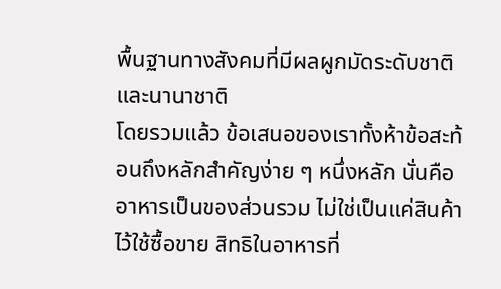พื้นฐานทางสังคมที่มีผลผูกมัดระดับชาติและนานาชาติ
โดยรวมแล้ว ข้อเสนอของเราทั้งห้าข้อสะท้อนถึงหลักสำคัญง่าย ๆ หนึ่งหลัก นั่นคือ อาหารเป็นของส่วนรวม ไม่ใช่เป็นแค่สินค้าไว้ใช้ซื้อขาย สิทธิในอาหารที่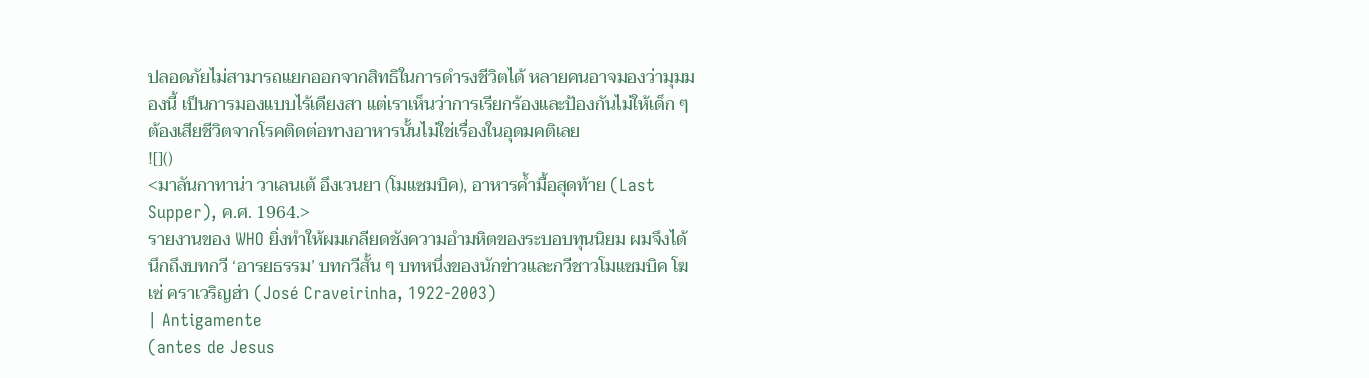ปลอดภัยไม่สามารถแยกออกจากสิทธิในการดำรงชีวิตได้ หลายคนอาจมองว่ามุมมองนี้ เป็นการมองแบบไร้เดียงสา แต่เราเห็นว่าการเรียกร้องและป้องกันไม่ให้เด็ก ๆ ต้องเสียชีวิตจากโรคติดต่อทางอาหารนั้นไม่ใช่เรื่องในอุดมคติเลย
![]()
<มาลันกาทาน่า วาเลนเต้ อึงเวนยา (โมแซมบิค), อาหารค้ำมื้อสุดท้าย (Last Supper), ค.ศ. 1964.>
รายงานของ WHO ยิ่งทำให้ผมเกลียดชังความอำมหิตของระบอบทุนนิยม ผมจึงได้นึกถึงบทกวี ‘อารยธรรม’ บทกวีสั้น ๆ บทหนึ่งของนักข่าวและกวีชาวโมแซมบิค โฆเซ่ คราเวริญฮ่า (José Craveirinha, 1922-2003)
| Antigamente
(antes de Jesus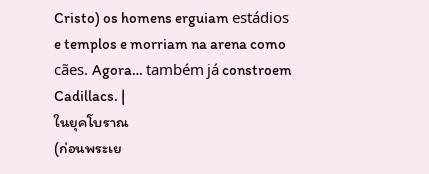Cristo) os homens erguiam estádios e templos e morriam na arena como cães. Agora… também já constroem Cadillacs. |
ในยุคโบราณ
(ก่อนพระเย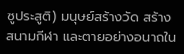ซูประสูติ) มนุษย์สร้างวัด สร้างสนามกีฬา และตายอย่างอนาถใน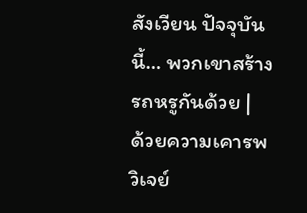สังเวียน ปัจจุบันนี้… พวกเขาสร้างรถหรูกันด้วย |
ด้วยความเคารพ
วิเจย์